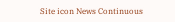Site icon News Continuous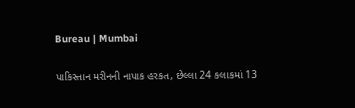Bureau | Mumbai

પાકિસ્તાન મરીનની નાપાક હરકત, છેલ્લા 24 કલાકમાં 13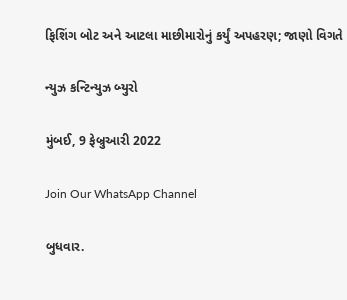ફિશિંગ બોટ અને આટલા માછીમારોનું કર્યું અપહરણ; જાણો વિગતે

ન્યુઝ કન્ટિન્યુઝ બ્યુરો

મુંબઈ, 9 ફેબ્રુઆરી 2022

Join Our WhatsApp Channel

બુધવાર.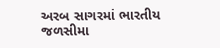અરબ સાગરમાં ભારતીય જળસીમા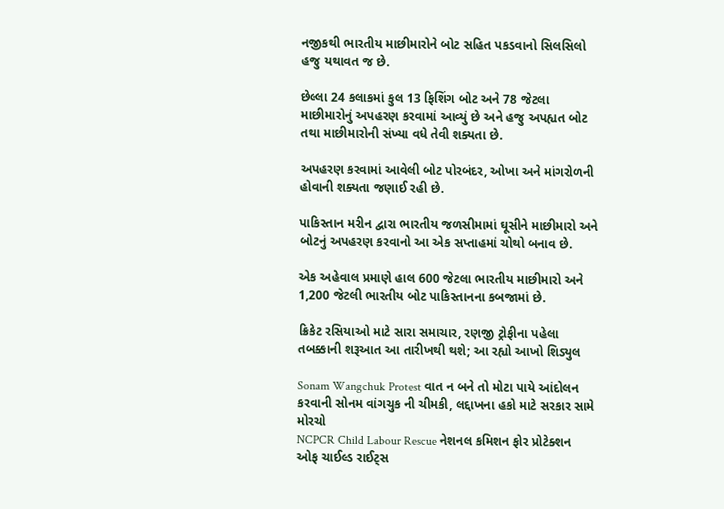નજીકથી ભારતીય માછીમારોને બોટ સહિત પકડવાનો સિલસિલો હજુ યથાવત જ છે.

છેલ્લા 24 કલાકમાં કુલ 13 ફિશિંગ બોટ અને 78 જેટલા માછીમારોનું અપહરણ કરવામાં આવ્યું છે અને હજુ અપહ્યત બોટ તથા માછીમારોની સંખ્યા વધે તેવી શક્યતા છે.

અપહરણ કરવામાં આવેલી બોટ પોરબંદર, ઓખા અને માંગરોળની હોવાની શક્યતા જણાઈ રહી છે.

પાકિસ્તાન મરીન દ્વારા ભારતીય જળસીમામાં ઘૂસીને માછીમારો અને બોટનું અપહરણ કરવાનો આ એક સપ્તાહમાં ચોથો બનાવ છે.

એક અહેવાલ પ્રમાણે હાલ 600 જેટલા ભારતીય માછીમારો અને 1,200 જેટલી ભારતીય બોટ પાકિસ્તાનના કબજામાં છે.

ક્રિકેટ રસિયાઓ માટે સારા સમાચાર, રણજી ટ્રોફીના પહેલા તબક્કાની શરૂઆત આ તારીખથી થશે; આ રહ્યો આખો શિડ્યુલ

Sonam Wangchuk Protest વાત ન બને તો મોટા પાયે આંદોલન કરવાની સોનમ વાંગચુક ની ચીમકી, લદ્દાખના હકો માટે સરકાર સામે મોરચો
NCPCR Child Labour Rescue નેશનલ કમિશન ફોર પ્રોટેક્શન ઓફ ચાઈલ્ડ રાઈટ્સ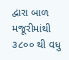દ્વારા બાળ મજૂરીમાંથી ૩૮૦૦ થી વધુ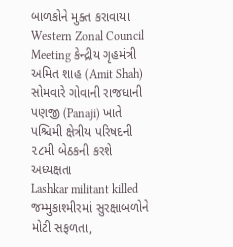બાળકોને મુક્ત કરાવાયા
Western Zonal Council Meeting કેન્દ્રીય ગૃહમંત્રી અમિત શાહ (Amit Shah) સોમવારે ગોવાની રાજધાની પણજી (Panaji) ખાતે પશ્ચિમી ક્ષેત્રીય પરિષદની ૨૮મી બેઠકની કરશે અધ્યક્ષતા
Lashkar militant killed જમ્મુકાશ્મીરમાં સુરક્ષાબળોને મોટી સફળતા,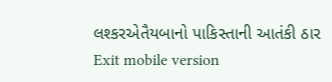લશ્કરએતૈયબાનો પાકિસ્તાની આતંકી ઠાર
Exit mobile version